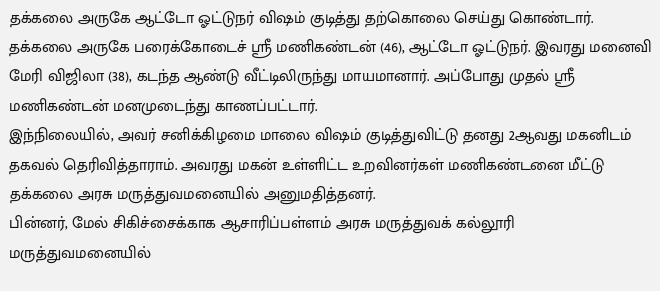தக்கலை அருகே ஆட்டோ ஓட்டுநர் விஷம் குடித்து தற்கொலை செய்து கொண்டார்.
தக்கலை அருகே பரைக்கோடைச் ஸ்ரீ மணிகண்டன் (46), ஆட்டோ ஓட்டுநர். இவரது மனைவி மேரி விஜிலா (38), கடந்த ஆண்டு வீட்டிலிருந்து மாயமானார். அப்போது முதல் ஸ்ரீ மணிகண்டன் மனமுடைந்து காணப்பட்டார்.
இந்நிலையில், அவர் சனிக்கிழமை மாலை விஷம் குடித்துவிட்டு தனது 2ஆவது மகனிடம் தகவல் தெரிவித்தாராம். அவரது மகன் உள்ளிட்ட உறவினர்கள் மணிகண்டனை மீட்டு தக்கலை அரசு மருத்துவமனையில் அனுமதித்தனர்.
பின்னர், மேல் சிகிச்சைக்காக ஆசாரிப்பள்ளம் அரசு மருத்துவக் கல்லூரி மருத்துவமனையில்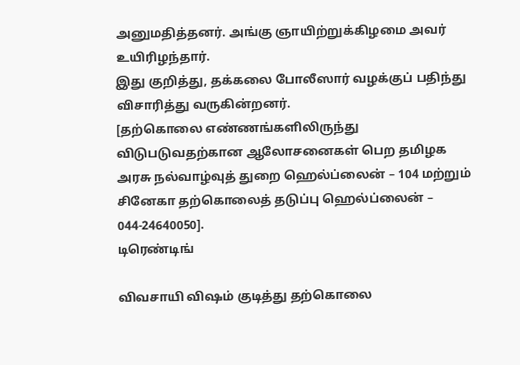அனுமதித்தனர். அங்கு ஞாயிற்றுக்கிழமை அவர் உயிரிழந்தார்.
இது குறித்து, தக்கலை போலீஸார் வழக்குப் பதிந்து விசாரித்து வருகின்றனர்.
[தற்கொலை எண்ணங்களிலிருந்து விடுபடுவதற்கான ஆலோசனைகள் பெற தமிழக அரசு நல்வாழ்வுத் துறை ஹெல்ப்லைன் – 104 மற்றும் சினேகா தற்கொலைத் தடுப்பு ஹெல்ப்லைன் – 044-24640050].
டிரெண்டிங்

விவசாயி விஷம் குடித்து தற்கொலை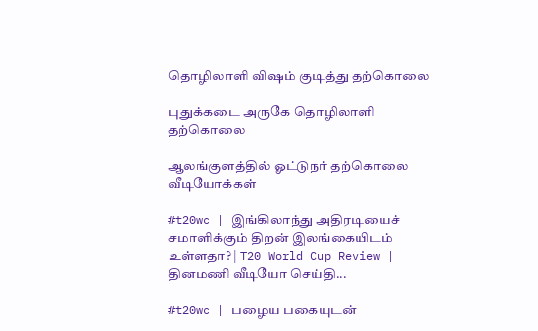தொழிலாளி விஷம் குடித்து தற்கொலை

புதுக்கடை அருகே தொழிலாளி தற்கொலை

ஆலங்குளத்தில் ஓட்டுநர் தற்கொலை
வீடியோக்கள்

#t20wc | இங்கிலாந்து அதிரடியைச் சமாளிக்கும் திறன் இலங்கையிடம் உள்ளதா? | T20 World Cup Review |
தினமணி வீடியோ செய்தி...

#t20wc | பழைய பகையுடன்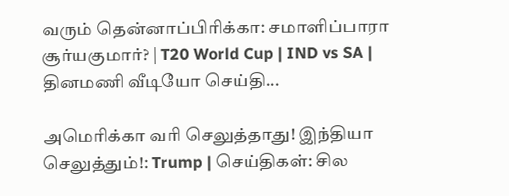வரும் தென்னாப்பிரிக்கா: சமாளிப்பாரா சூர்யகுமார்? | T20 World Cup | IND vs SA |
தினமணி வீடியோ செய்தி...

அமெரிக்கா வரி செலுத்தாது! இந்தியா செலுத்தும்!: Trump | செய்திகள்: சில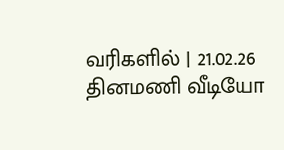வரிகளில் | 21.02.26
தினமணி வீடியோ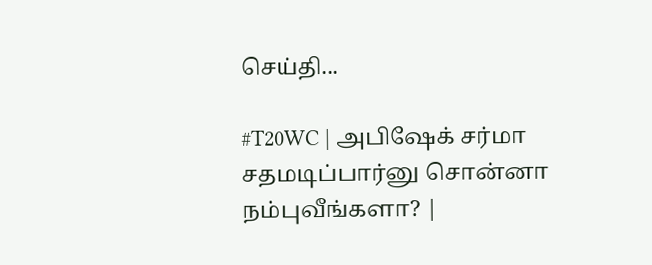செய்தி...

#T20WC | அபிஷேக் சர்மா சதமடிப்பார்னு சொன்னா நம்புவீங்களா? |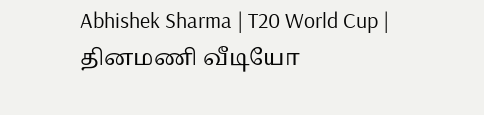Abhishek Sharma | T20 World Cup |
தினமணி வீடியோ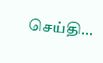செய்தி...